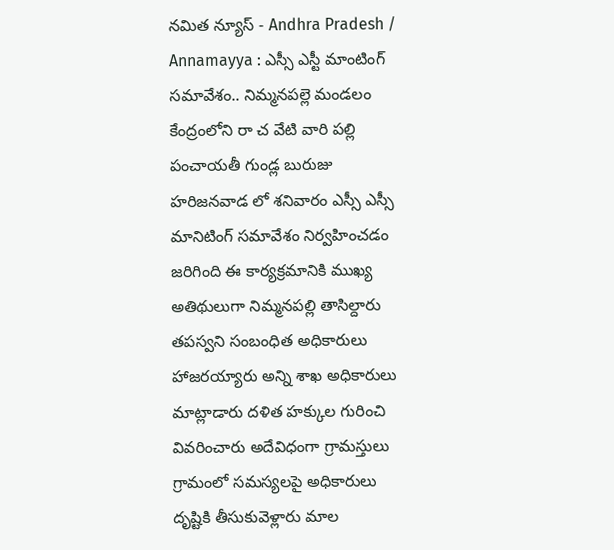నమిత న్యూస్ - Andhra Pradesh / Annamayya : ఎస్సీ ఎస్టీ మాంటింగ్ సమావేశం.. నిమ్మనపల్లె మండలం కేంద్రంలోని రా చ వేటి వారి పల్లి పంచాయతీ గుండ్ల బురుజు హరిజనవాడ లో శనివారం ఎస్సీ ఎస్సీ మానిటింగ్ సమావేశం నిర్వహించడం జరిగింది ఈ కార్యక్రమానికి ముఖ్య అతిథులుగా నిమ్మనపల్లి తాసిల్దారు తపస్వని సంబంధిత అధికారులు హాజరయ్యారు అన్ని శాఖ అధికారులు మాట్లాడారు దళిత హక్కుల గురించి వివరించారు అదేవిధంగా గ్రామస్తులు గ్రామంలో సమస్యలపై అధికారులు దృష్టికి తీసుకువెళ్లారు మాల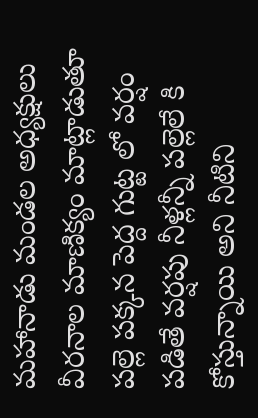మహానాడు మండల అధ్యక్షులు వీరనాల మాణిక్యం మాట్లాడుతూ పల్లె పక్కన పెద్ద గుట్ట లో వర్షం పడితే వర్షపు నీళ్లన్నీ పల్లెలే కి కోస్తున్నాయి అని నీటిని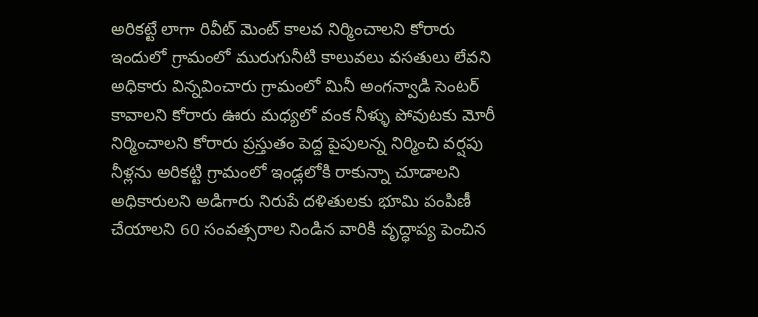అరికట్టే లాగా రివీట్ మెంట్ కాలవ నిర్మించాలని కోరారు ఇందులో గ్రామంలో మురుగునీటి కాలువలు వసతులు లేవని అధికారు విన్నవించారు గ్రామంలో మినీ అంగన్వాడి సెంటర్ కావాలని కోరారు ఊరు మధ్యలో వంక నీళ్ళు పోవుటకు మోరీ నిర్మించాలని కోరారు ప్రస్తుతం పెద్ద పైపులన్న నిర్మించి వర్షపు నీళ్లను అరికట్టి గ్రామంలో ఇండ్లలోకి రాకున్నా చూడాలని అధికారులని అడిగారు నిరుపే దళితులకు భూమి పంపిణీ చేయాలని 60 సంవత్సరాల నిండిన వారికి వృద్ధాప్య పెంచిన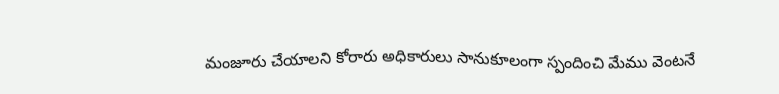మంజూరు చేయాలని కోరారు అధికారులు సానుకూలంగా స్పందించి మేము వెంటనే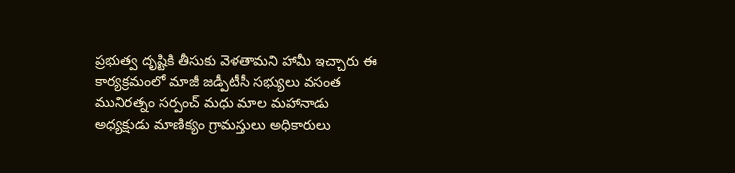ప్రభుత్వ దృష్టికి తీసుకు వెళతామని హామీ ఇచ్చారు ఈ కార్యక్రమంలో మాజీ జడ్పీటీసీ సభ్యులు వసంత మునిరత్నం సర్పంచ్ మధు మాల మహానాడు అధ్యక్షుడు మాణిక్యం గ్రామస్తులు అధికారులు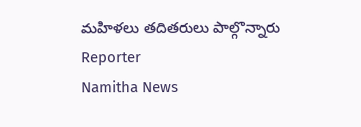మహిళలు తదితరులు పాల్గొన్నారు
Reporter
Namitha News